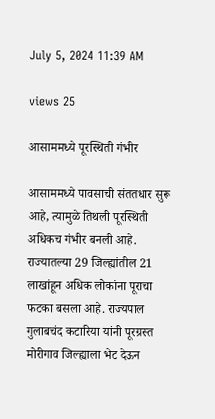July 5, 2024 11:39 AM

views 25

आसाममध्ये पूरस्थिती गंभीर

आसाममध्ये पावसाची संततधार सुरू आहे, त्यामुळे तिथली पूरस्थिती अधिकच गंभीर बनली आहे. राज्यातल्या 29 जिल्ह्यांतील 21 लाखांहून अधिक लोकांना पूराचा फटका बसला आहे. राज्यपाल गुलाबचंद कटारिया यांनी पूरग्रस्त मोरीगाव जिल्ह्याला भेट देऊन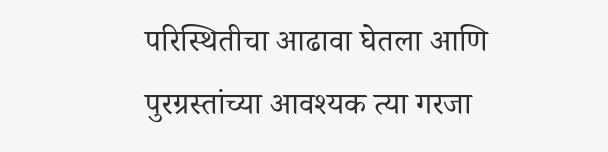परिस्थितीचा आढावा घेतला आणि पुरग्रस्तांच्या आवश्यक त्या गरजा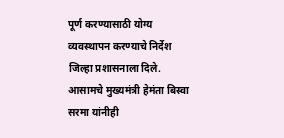पूर्ण करण्यासाठी योग्य व्यवस्थापन करण्याचे निर्देश जिल्हा प्रशासनाला दिले. आसामचे मुख्यमंत्री हेमंता बिस्वा सरमा यांनीही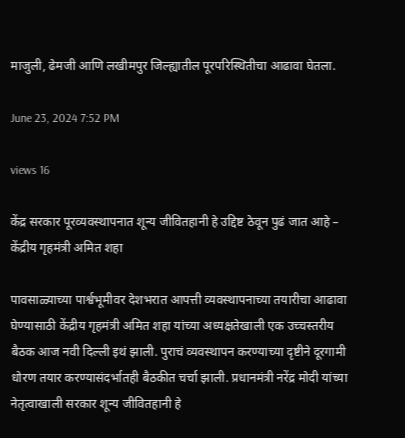माजुली, ढेमजी आणि लखीमपुर जिल्ह्यातील पूरपरिस्थितीचा आढावा घेतला.

June 23, 2024 7:52 PM

views 16

केंद्र सरकार पूरव्यवस्थापनात शून्य जीवितहानी हे उद्दिष्ट ठेवून पुढं जात आहे – केंद्रीय गृहमंत्री अमित शहा

पावसाळ्याच्या पार्श्वभूमीवर देशभरात आपत्ती व्यवस्थापनाच्या तयारीचा आढावा घेण्यासाठी केंद्रीय गृहमंत्री अमित शहा यांच्या अध्यक्षतेखाली एक उच्चस्तरीय बैठक आज नवी दिल्ली इथं झाली. पुराचं व्यवस्थापन करण्याच्या दृष्टीने दूरगामी धोरण तयार करण्यासंदर्भातही बैठकीत चर्चा झाली. प्रधानमंत्री नरेंद्र मोदी यांच्या नेतृत्वाखाली सरकार शून्य जीवितहानी हे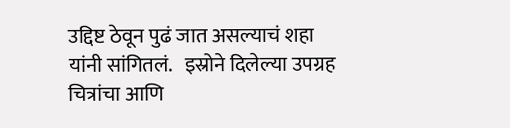उद्दिष्ट ठेवून पुढं जात असल्याचं शहा यांनी सांगितलं.   इस्रोने दिलेल्या उपग्रह चित्रांचा आणि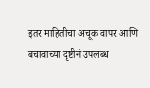इतर माहितीचा अचूक वापर आणि बचावाच्या दृष्टीनं उपलब्ध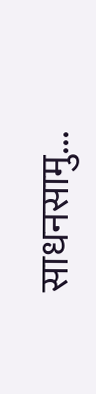साधनसामु...